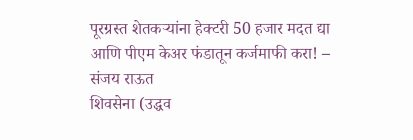पूरग्रस्त शेतकऱ्यांना हेक्टरी 50 हजार मदत द्या आणि पीएम केअर फंडातून कर्जमाफी करा! – संजय राऊत
शिवसेना (उद्धव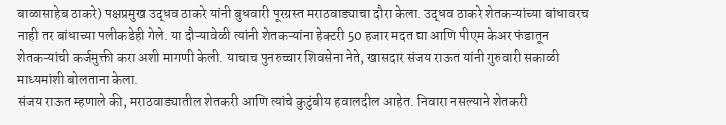बाळासाहेब ठाकरे) पक्षप्रमुख उद्धव ठाकरे यांनी बुधवारी पूरग्रस्त मराठवाड्याचा दौरा केला. उद्धव ठाकरे शेतकऱ्यांच्या बांधावरच नाही तर बांधाच्या पलीकडेही गेले. या दौऱ्यावेळी त्यांनी शेतकऱ्यांना हेक्टरी 50 हजार मदत द्या आणि पीएम केअर फंडातून शेतकऱ्यांची कर्जमुक्ती करा अशी मागणी केली. याचाच पुनरुच्चार शिवसेना नेते, खासदार संजय राऊत यांनी गुरुवारी सकाळी माध्यमांशी बोलताना केला.
संजय राऊत म्हणाले की, मराठवाड्यातील शेतकरी आणि त्यांचे कुटुंबीय हवालदील आहेत. निवारा नसल्याने शेतकरी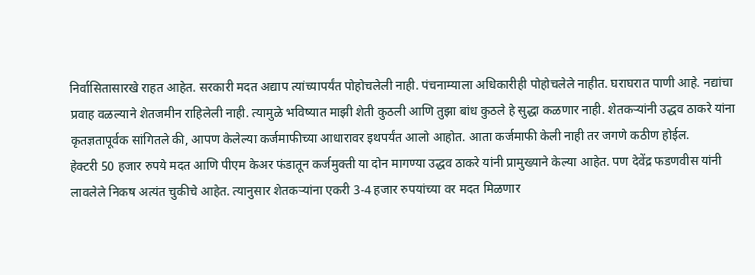निर्वासितासारखे राहत आहेत. सरकारी मदत अद्याप त्यांच्यापर्यंत पोहोचलेली नाही. पंचनाम्याला अधिकारीही पोहोचलेले नाहीत. घराघरात पाणी आहे. नद्यांचा प्रवाह वळल्याने शेतजमीन राहिलेली नाही. त्यामुळे भविष्यात माझी शेती कुठली आणि तुझा बांध कुठले हे सुद्धा कळणार नाही. शेतकऱ्यांनी उद्धव ठाकरे यांना कृतज्ञतापूर्वक सांगितले की, आपण केलेल्या कर्जमाफीच्या आधारावर इथपर्यंत आलो आहोत. आता कर्जमाफी केली नाही तर जगणे कठीण होईल.
हेक्टरी 50 हजार रुपये मदत आणि पीएम केअर फंडातून कर्जमुक्ती या दोन मागण्या उद्धव ठाकरे यांनी प्रामुख्याने केल्या आहेत. पण देवेंद्र फडणवीस यांनी लावलेले निकष अत्यंत चुकीचे आहेत. त्यानुसार शेतकऱ्यांना एकरी 3-4 हजार रुपयांच्या वर मदत मिळणार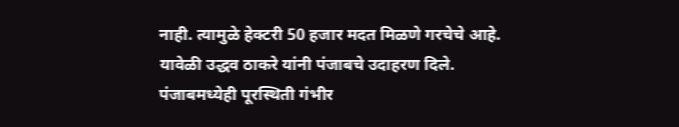नाही. त्यामुळे हेक्टरी 50 हजार मदत मिळणे गरचेचे आहे. यावेळी उद्धव ठाकरे यांनी पंजाबचे उदाहरण दिले. पंजाबमध्येही पूरस्थिती गंभीर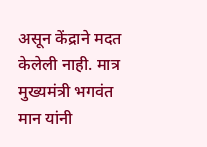असून केंद्राने मदत केलेली नाही. मात्र मुख्यमंत्री भगवंत मान यांनी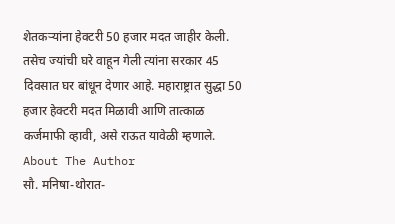शेतकऱ्यांना हेक्टरी 50 हजार मदत जाहीर केली. तसेच ज्यांची घरे वाहून गेली त्यांना सरकार 45 दिवसात घर बांधून देणार आहे. महाराष्ट्रात सुद्धा 50 हजार हेक्टरी मदत मिळावी आणि तात्काळ कर्जमाफी व्हावी, असे राऊत यावेळी म्हणाले.
About The Author
सौ. मनिषा-थोरात-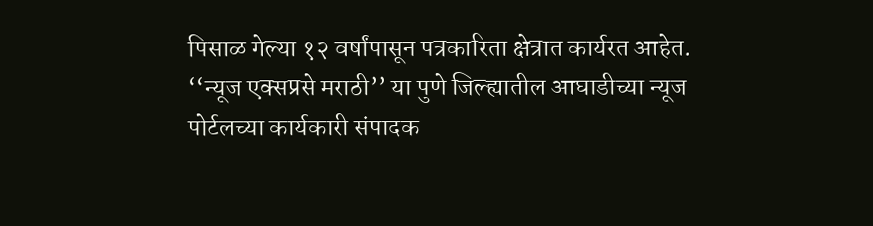पिसाळ गेल्या १२ वर्षांपासून पत्रकारिता क्षेत्रात कार्यरत आहेत. ‘‘न्यूज एक्सप्रसे मराठी’’ या पुणे जिल्ह्यातील आघाडीच्या न्यूज पोर्टलच्या कार्यकारी संपादक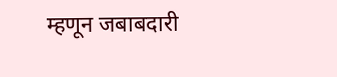म्हणून जबाबदारी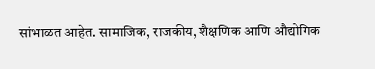सांभाळत आहेत. सामाजिक, राजकीय, शैक्षणिक आणि औद्योगिक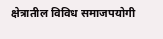क्षेत्रातील विविध समाजपयोगी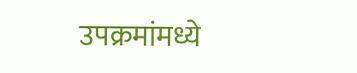उपक्रमांमध्ये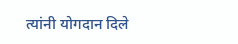त्यांनी योगदान दिले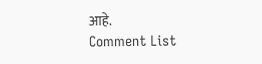आहे.
Comment List